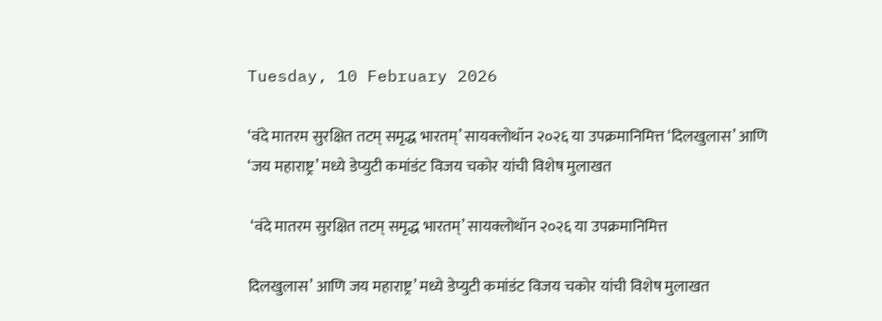Tuesday, 10 February 2026

‘वंदे मातरम सुरक्षित तटम् समृद्ध भारतम्’ सायक्लोथॉन २०२६ या उपक्रमानिमित्त ‘दिलखुलास’ आणि ‘जय महाराष्ट्र’ मध्ये डेप्युटी कमांडंट विजय चकोर यांची विशेष मुलाखत

 ‘वंदे मातरम सुरक्षित तटम् समृद्ध भारतम्’ सायक्लोथॉन २०२६ या उपक्रमानिमित्त

दिलखुलास’ आणि जय महाराष्ट्र’ मध्ये डेप्युटी कमांडंट विजय चकोर यांची विशेष मुलाखत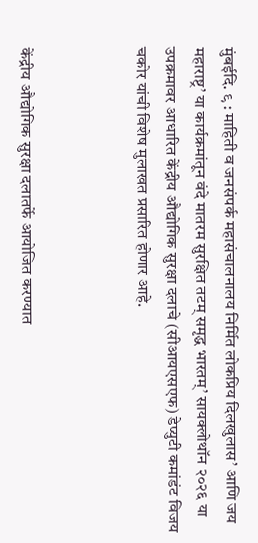मुंबईदि. ९ : माहिती व जनसंपर्क महासंचालनालय निर्मित लोकप्रिय दिलखुलास’ आणि जय महाराष्ट्र’ या कार्यक्रमांतून वंदे मातरम सुरक्षित तटम् समृद्ध भारतम्’ सायक्लोथॉन २०२६ या उपक्रमावर आधारित केंद्रीय औद्योगिक सुरक्षा दलाचे (सीआयएसएफ) डेप्युटी कमांडंट विजय चकोर यांची विशेष मुलाखत प्रसारित होणार आहे.



केंद्रीय औद्योगिक सुरक्षा दलातर्फे आयोजित करण्यात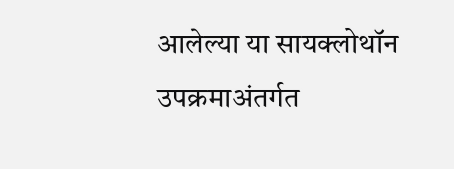आलेल्या या सायक्लोथॉन उपक्रमाअंतर्गत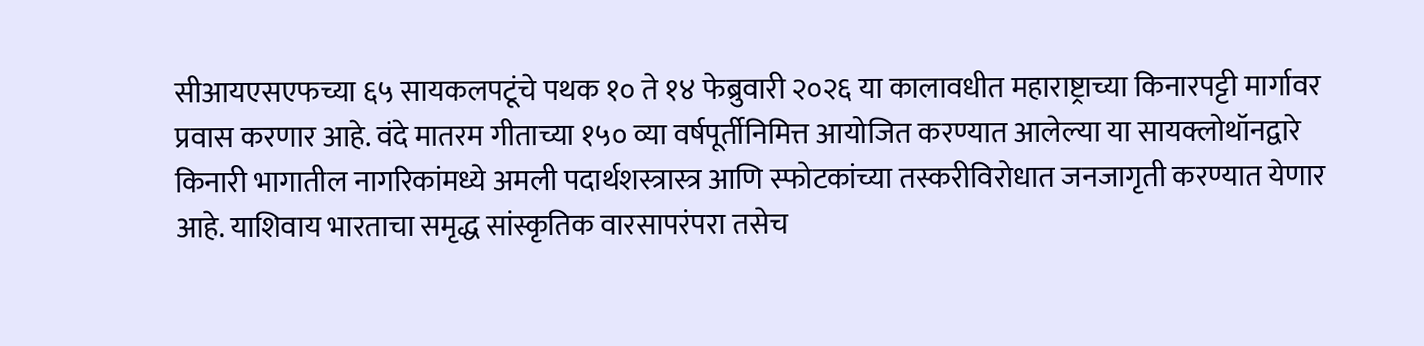सीआयएसएफच्या ६५ सायकलपटूंचे पथक १० ते १४ फेब्रुवारी २०२६ या कालावधीत महाराष्ट्राच्या किनारपट्टी मार्गावर प्रवास करणार आहे. वंदे मातरम गीताच्या १५० व्या वर्षपूर्तीनिमित्त आयोजित करण्यात आलेल्या या सायक्लोथॉनद्वारे किनारी भागातील नागरिकांमध्ये अमली पदार्थशस्त्रास्त्र आणि स्फोटकांच्या तस्करीविरोधात जनजागृती करण्यात येणार आहे. याशिवाय भारताचा समृद्ध सांस्कृतिक वारसापरंपरा तसेच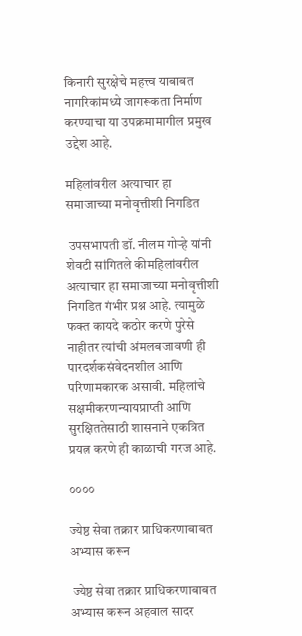किनारी सुरक्षेचे महत्त्व याबाबत नागरिकांमध्ये जागरूकता निर्माण करण्याचा या उपक्रमामागील प्रमुख उद्देश आहे.

महिलांवरील अत्याचार हा समाजाच्या मनोवृत्तीशी निगडित

 उपसभापती डॉ. नीलम गोऱ्हे यांनी शेवटी सांगितले कीमहिलांवरील अत्याचार हा समाजाच्या मनोवृत्तीशी निगडित गंभीर प्रश्न आहे. त्यामुळे फक्त कायदे कठोर करणे पुरेसे नाहीतर त्यांची अंमलबजावणी ही पारदर्शकसंवेदनशील आणि परिणामकारक असावी. महिलांचे सक्षमीकरणन्यायप्राप्ती आणि सुरक्षिततेसाठी शासनाने एकत्रित प्रयत्न करणे ही काळाची गरज आहे.

००००

ज्येष्ठ सेवा तक्रार प्राधिकरणाबाबत अभ्यास करून

 ज्येष्ठ सेवा तक्रार प्राधिकरणाबाबत अभ्यास करून अहवाल सादर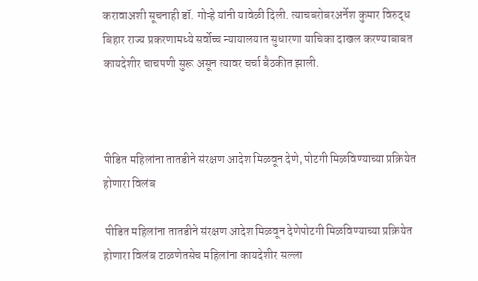करावाअशी सूचनाही डॉ. गोऱ्हे यांनी यावेळी दिली. त्याचबरोबरअर्नेश कुमार विरुद्ध बिहार राज्य प्रकरणामध्ये सर्वोच्च न्यायालयात सुधारणा याचिका दाखल करण्याबाबत कायदेशीर चाचपणी सुरू असून त्यावर चर्चा बैठकीत झाली.



पीडित महिलांना तातडीने संरक्षण आदेश मिळवून देणे, पोटगी मिळविण्याच्या प्रक्रियेत होणारा विलंब

 पीडित महिलांना तातडीने संरक्षण आदेश मिळवून देणेपोटगी मिळविण्याच्या प्रक्रियेत होणारा विलंब टाळणेतसेच महिलांना कायदेशीर सल्ला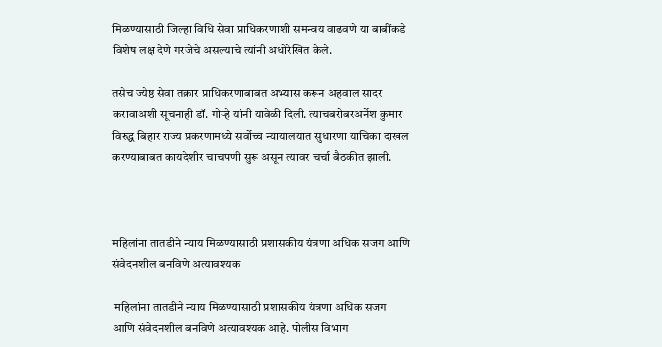मिळण्यासाठी जिल्हा विधि सेवा प्राधिकरणाशी समन्वय वाढवणे या बाबींकडे विशेष लक्ष देणे गरजेचे असल्याचे त्यांनी अधोरेखित केले.

तसेच ज्येष्ठ सेवा तक्रार प्राधिकरणाबाबत अभ्यास करून अहवाल सादर करावाअशी सूचनाही डॉ. गोऱ्हे यांनी यावेळी दिली. त्याचबरोबरअर्नेश कुमार विरुद्ध बिहार राज्य प्रकरणामध्ये सर्वोच्च न्यायालयात सुधारणा याचिका दाखल करण्याबाबत कायदेशीर चाचपणी सुरू असून त्यावर चर्चा बैठकीत झाली.



महिलांना तातडीने न्याय मिळण्यासाठी प्रशासकीय यंत्रणा अधिक सजग आणि संवेदनशील बनविणे अत्यावश्यक

 महिलांना तातडीने न्याय मिळण्यासाठी प्रशासकीय यंत्रणा अधिक सजग आणि संवेदनशील बनविणे अत्यावश्यक आहे. पोलीस विभाग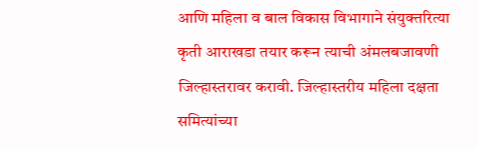आणि महिला व बाल विकास विभागाने संयुक्तरित्या कृती आराखडा तयार करून त्याची अंमलबजावणी जिल्हास्तरावर करावी. जिल्हास्तरीय महिला दक्षता समित्यांच्या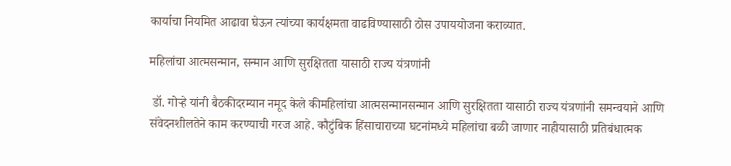कार्याचा नियमित आढावा घेऊन त्यांच्या कार्यक्षमता वाढविण्यासाठी ठोस उपाययोजना कराव्यात.

महिलांचा आत्मसन्मान, सन्मान आणि सुरक्षितता यासाठी राज्य यंत्रणांनी

 डॉ. गोऱ्हे यांनी बैठकीदरम्यान नमूद केले कीमहिलांचा आत्मसन्मानसन्मान आणि सुरक्षितता यासाठी राज्य यंत्रणांनी समन्वयाने आणि संवेदनशीलतेने काम करण्याची गरज आहे. कौटुंबिक हिंसाचाराच्या घटनांमध्ये महिलांचा बळी जाणार नाहीयासाठी प्रतिबंधात्मक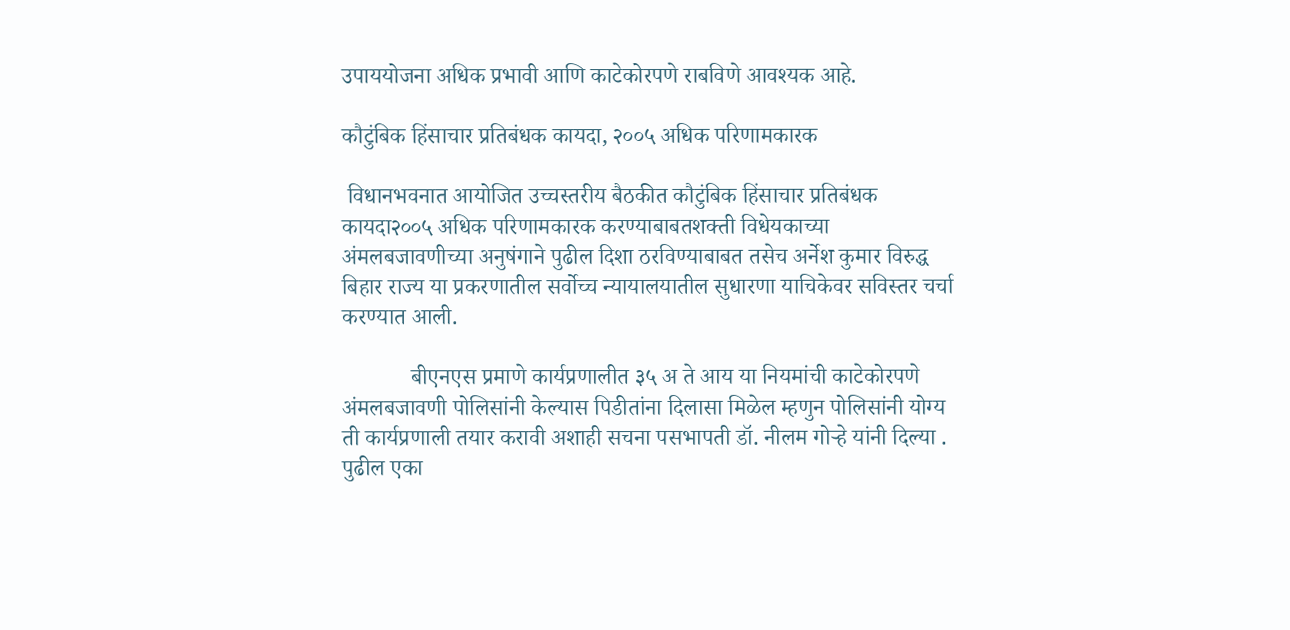उपाययोजना अधिक प्रभावी आणि काटेकोरपणे राबविणे आवश्यक आहे.

कौटुंबिक हिंसाचार प्रतिबंधक कायदा, २००५ अधिक परिणामकारक

 विधानभवनात आयोजित उच्चस्तरीय बैठकीत कौटुंबिक हिंसाचार प्रतिबंधक कायदा२००५ अधिक परिणामकारक करण्याबाबतशक्ती विधेयकाच्या अंमलबजावणीच्या अनुषंगाने पुढील दिशा ठरविण्याबाबत तसेच अर्नेश कुमार विरुद्ध बिहार राज्य या प्रकरणातील सर्वोच्च न्यायालयातील सुधारणा याचिकेवर सविस्तर चर्चा करण्यात आली.

            बीएनएस प्रमाणे कार्यप्रणालीत ३५ अ ते आय या नियमांची काटेकोरपणे अंमलबजावणी पोलिसांनी केल्यास पिडीतांना दिलासा मिळेल म्हणुन पोलिसांनी योग्य ती कार्यप्रणाली तयार करावी अशाही सचना पसभापती डॉ. नीलम गोऱ्हे यांनी दिल्या . पुढील एका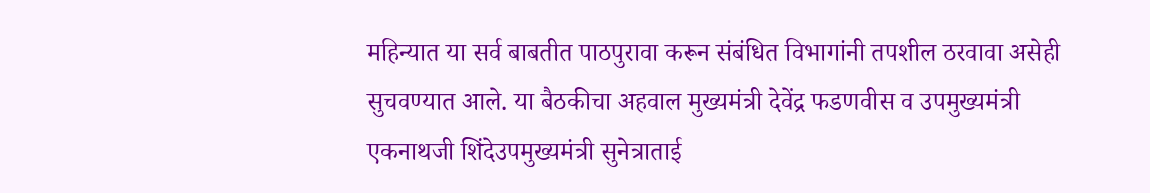महिन्यात या सर्व बाबतीत पाठपुरावा करून संबंधित विभागांनी तपशील ठरवावा असेही सुचवण्यात आले. या बैठकीचा अहवाल मुख्यमंत्री देवेंद्र फडणवीस व उपमुख्यमंत्री एकनाथजी शिंदेउपमुख्यमंत्री सुनेत्राताई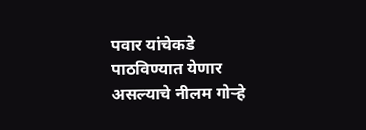पवार यांचेकडे पाठविण्यात येणार असल्याचे नीलम गोऱ्हे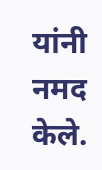यांनी नमद केले.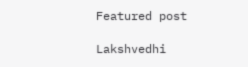Featured post

Lakshvedhi